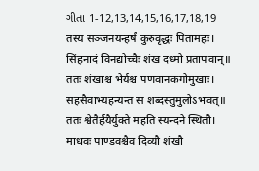ગીતા 1-12,13,14,15,16,17,18,19
तस्य सञ्जनयन्हर्षं कुरुवृद्धः पितामहः।
सिंहनादं विनद्योच्चैः शंख दध्मो प्रतापवान्॥
ततः शंखाश्च भेर्यश्च पणवानकगोमुखाः।
सहसैवाभ्यहन्यन्त स शब्दस्तुमुलोऽभवत्॥
ततः श्वेतैर्हयैर्युक्ते महति स्यन्दने स्थितौ।
माधवः पाण्डवश्चैव दिव्यौ शंखौ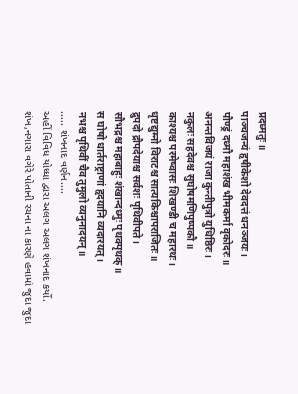प्रदध्मतुः॥
पाञ्चजन्यं हृषीकेशो देवदत्तं धनञ्जयः।
पौण्ड्रं दध्मौ महाशंख भीमकर्मा वृकोदरः॥
अनन्तविजयं राजा कुन्तीपुत्रो युधिष्ठिरः।
नकुलः सहदेवश्च सुघोषमणिपुष्पकौ॥
काश्यश्च परमेष्वासः शिखण्डी च महारथः।
धृष्टद्युम्नो विराटश्च सात्यकिश्चापराजितः॥
द्रुपदो द्रौपदेयाश्च सर्वशः पृथिवीपते।
सौभद्रश्च महाबाहुः शंखान्दध्मुः पृथक्पृथक्॥
स घोषो धार्तराष्ट्राणां हृदयानि व्यदारयत्।
नभश्च पृथिवीं चैव तुमुलो व्यनुनादयन्॥
..... શંખનાદ વર્ણન....
અહીં વિવિધ યોધ્ધા દ્વારા અલગ અલગ શંખનાદ કર્યો.
શંખ,નગારા વગેરે પોતાની રચના ના કારણે હવામાં જુદા જુદા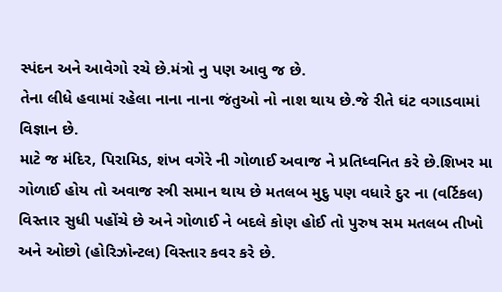સ્પંદન અને આવેગો રચે છે.મંત્રો નુ પણ આવુ જ છે.
તેના લીધે હવામાં રહેલા નાના નાના જંતુઓ નો નાશ થાય છે.જે રીતે ઘંટ વગાડવામાં વિજ્ઞાન છે.
માટે જ મંદિર, પિરામિડ, શંખ વગેરે ની ગોળાઈ અવાજ ને પ્રતિધ્વનિત કરે છે.શિખર મા ગોળાઈ હોય તો અવાજ સ્ત્રી સમાન થાય છે મતલબ મુદુ પણ વધારે દુર ના (વર્ટિકલ) વિસ્તાર સુધી પહોંચે છે અને ગોળાઈ ને બદલે કોણ હોઈ તો પુરુષ સમ મતલબ તીખો અને ઓછો (હોરિઝોન્ટલ) વિસ્તાર કવર કરે છે.